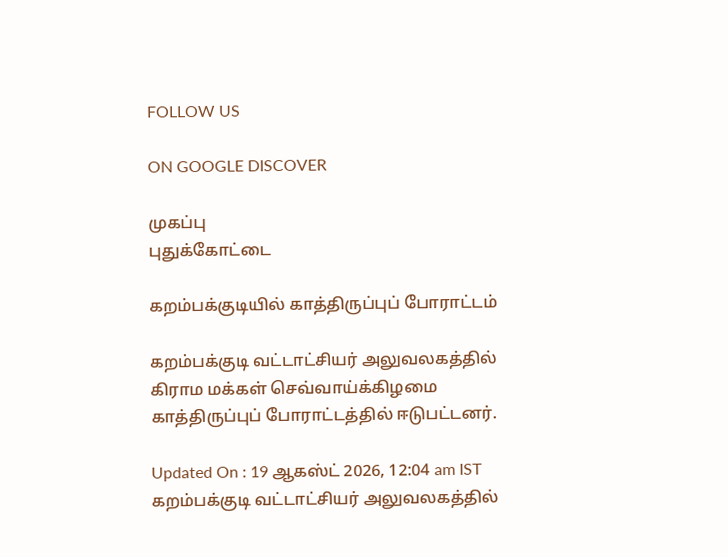FOLLOW US

ON GOOGLE DISCOVER

முகப்பு
புதுக்கோட்டை

கறம்பக்குடியில் காத்திருப்புப் போராட்டம்

கறம்பக்குடி வட்டாட்சியர் அலுவலகத்தில் கிராம மக்கள் செவ்வாய்க்கிழமை காத்திருப்புப் போராட்டத்தில் ஈடுபட்டனர்.

Updated On : 19 ஆகஸ்ட் 2026, 12:04 am IST
கறம்பக்குடி வட்டாட்சியர் அலுவலகத்தில்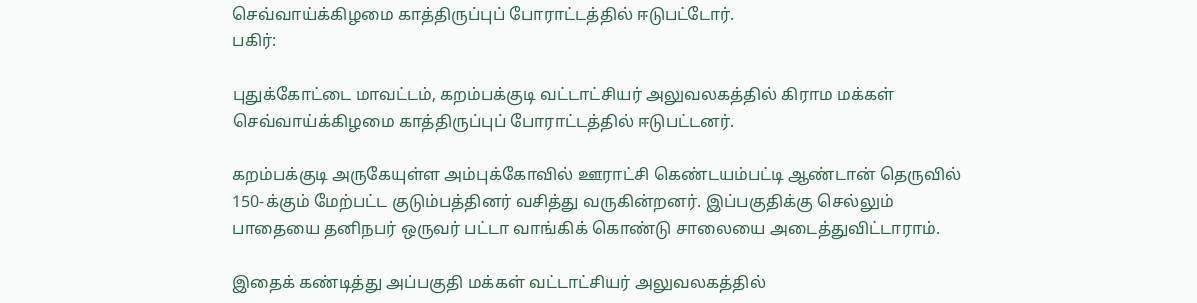செவ்வாய்க்கிழமை காத்திருப்புப் போராட்டத்தில் ஈடுபட்டோர்.
பகிர்:

புதுக்கோட்டை மாவட்டம், கறம்பக்குடி வட்டாட்சியர் அலுவலகத்தில் கிராம மக்கள் செவ்வாய்க்கிழமை காத்திருப்புப் போராட்டத்தில் ஈடுபட்டனர்.

கறம்பக்குடி அருகேயுள்ள அம்புக்கோவில் ஊராட்சி கெண்டயம்பட்டி ஆண்டான் தெருவில் 150-க்கும் மேற்பட்ட குடும்பத்தினர் வசித்து வருகின்றனர். இப்பகுதிக்கு செல்லும் பாதையை தனிநபர் ஒருவர் பட்டா வாங்கிக் கொண்டு சாலையை அடைத்துவிட்டாராம்.

இதைக் கண்டித்து அப்பகுதி மக்கள் வட்டாட்சியர் அலுவலகத்தில்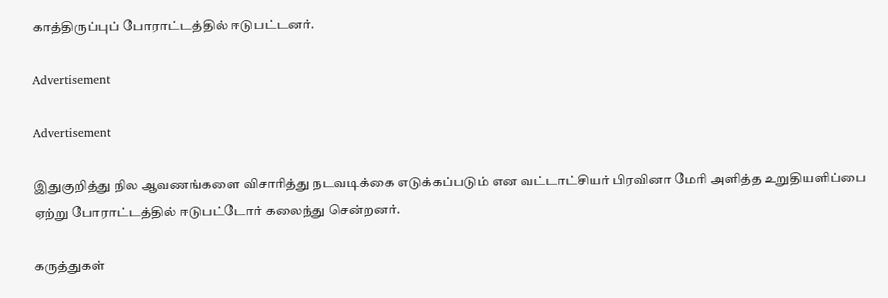காத்திருப்புப் போராட்டத்தில் ஈடுபட்டனர்.

Advertisement

Advertisement

இதுகுறித்து நில ஆவணங்களை விசாரித்து நடவடிக்கை எடுக்கப்படும் என வட்டாட்சியர் பிரவினா மேரி அளித்த உறுதியளிப்பை ஏற்று போராட்டத்தில் ஈடுபட்டோர் கலைந்து சென்றனர்.

கருத்துகள்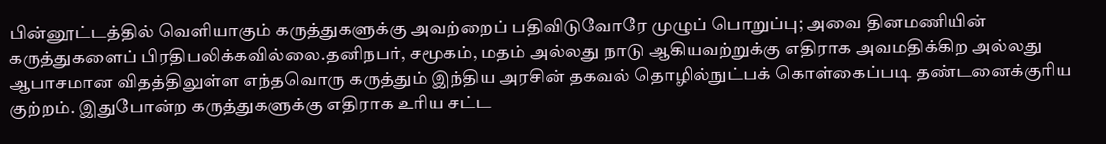பின்னூட்டத்தில் வெளியாகும் கருத்துகளுக்கு அவற்றைப் பதிவிடுவோரே முழுப் பொறுப்பு; அவை தினமணியின் கருத்துகளைப் பிரதிபலிக்கவில்லை.தனிநபர், சமூகம், மதம் அல்லது நாடு ஆகியவற்றுக்கு எதிராக அவமதிக்கிற அல்லது ஆபாசமான விதத்திலுள்ள எந்தவொரு கருத்தும் இந்திய அரசின் தகவல் தொழில்நுட்பக் கொள்கைப்படி தண்டனைக்குரிய குற்றம். இதுபோன்ற கருத்துகளுக்கு எதிராக உரிய சட்ட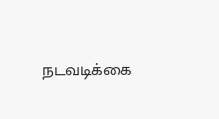நடவடிக்கை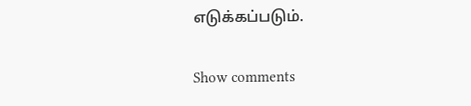எடுக்கப்படும்.

Show comments